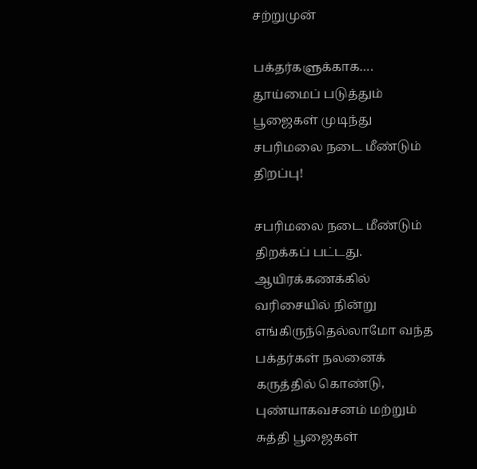சற்றுமுன்

பக்தர்களுக்காக…. தூய்மைப் படுத்தும் பூஜைகள் முடிந்து சபரிமலை நடை மீண்டும் திறப்பு!

சபரிமலை நடை மீண்டும் திறக்கப் பட்டது. ஆயிரக்கணக்கில் வரிசையில் நின்று எங்கிருந்தெல்லாமோ வந்த பக்தர்கள் நலனைக் கருத்தில் கொண்டு, புண்யாகவசனம் மற்றும் சுத்தி பூஜைகள்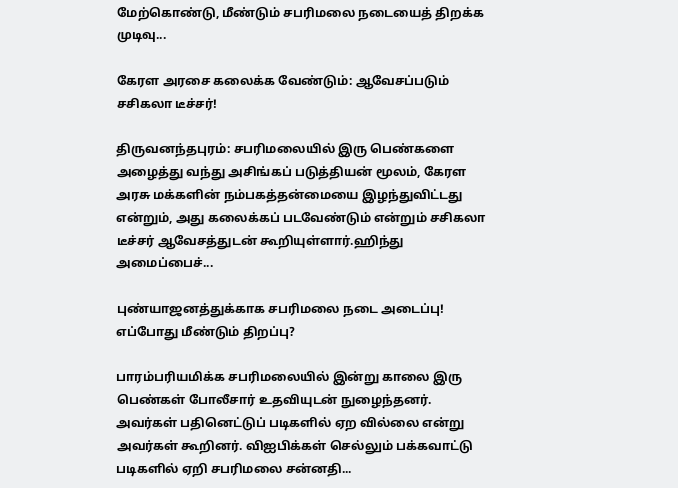மேற்கொண்டு, மீண்டும் சபரிமலை நடையைத் திறக்க முடிவு...

கேரள அரசை கலைக்க வேண்டும்: ஆவேசப்படும் சசிகலா டீச்சர்!

திருவனந்தபுரம்: சபரிமலையில் இரு பெண்களை அழைத்து வந்து அசிங்கப் படுத்தியன் மூலம், கேரள அரசு மக்களின் நம்பகத்தன்மையை இழந்துவிட்டது என்றும், அது கலைக்கப் படவேண்டும் என்றும் சசிகலா டீச்சர் ஆவேசத்துடன் கூறியுள்ளார்.ஹிந்து அமைப்பைச்...

புண்யாஜனத்துக்காக சபரிமலை நடை அடைப்பு! எப்போது மீண்டும் திறப்பு?

பாரம்பரியமிக்க சபரிமலையில் இன்று காலை இரு பெண்கள் போலீசார் உதவியுடன் நுழைந்தனர். அவர்கள் பதினெட்டுப் படிகளில் ஏற வில்லை என்று அவர்கள் கூறினர். விஐபிக்கள் செல்லும் பக்கவாட்டு படிகளில் ஏறி சபரிமலை சன்னதி...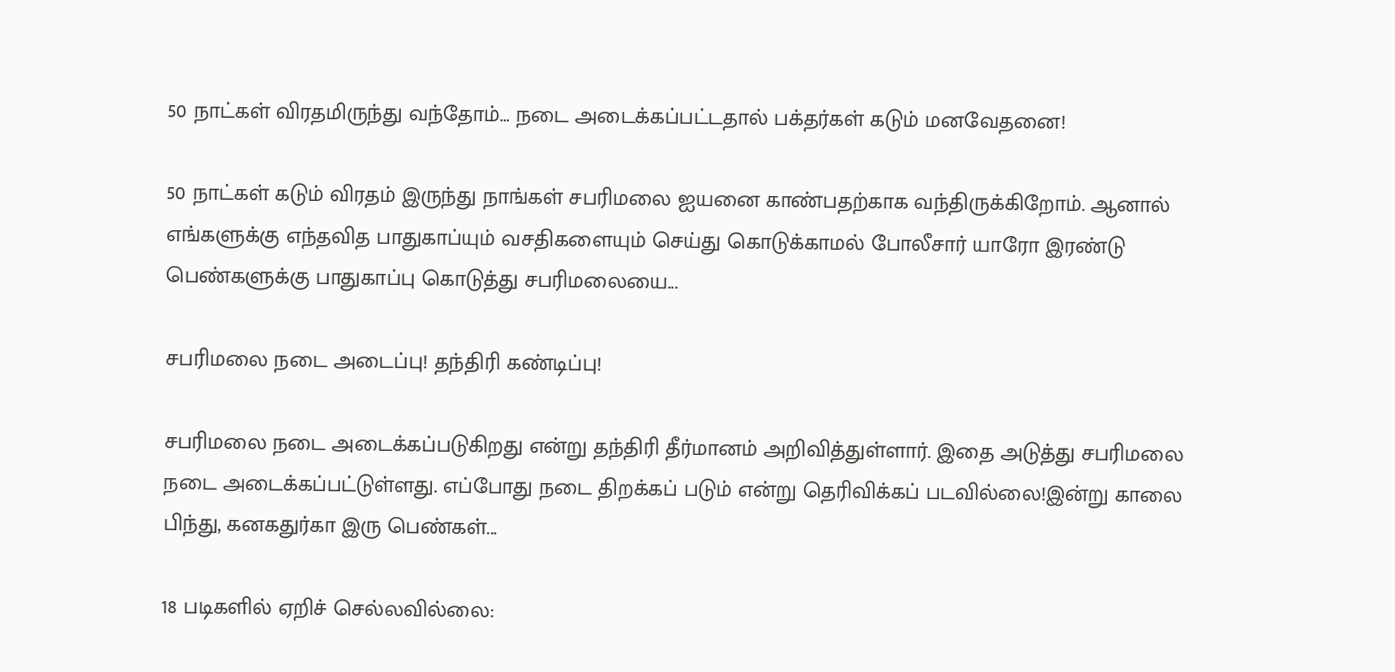50 நாட்கள் விரதமிருந்து வந்தோம்… நடை அடைக்கப்பட்டதால் பக்தர்கள் கடும் மனவேதனை!

50 நாட்கள் கடும் விரதம் இருந்து நாங்கள் சபரிமலை ஐயனை காண்பதற்காக வந்திருக்கிறோம். ஆனால் எங்களுக்கு எந்தவித பாதுகாப்யும் வசதிகளையும் செய்து கொடுக்காமல் போலீசார் யாரோ இரண்டு பெண்களுக்கு பாதுகாப்பு கொடுத்து சபரிமலையை...

சபரிமலை நடை அடைப்பு! தந்திரி கண்டிப்பு!

சபரிமலை நடை அடைக்கப்படுகிறது என்று தந்திரி தீர்மானம் அறிவித்துள்ளார். இதை அடுத்து சபரிமலை நடை அடைக்கப்பட்டுள்ளது. எப்போது நடை திறக்கப் படும் என்று தெரிவிக்கப் படவில்லை!இன்று காலை பிந்து, கனகதுர்கா இரு பெண்கள்...

18 படிகளில் ஏறிச் செல்லவில்லை: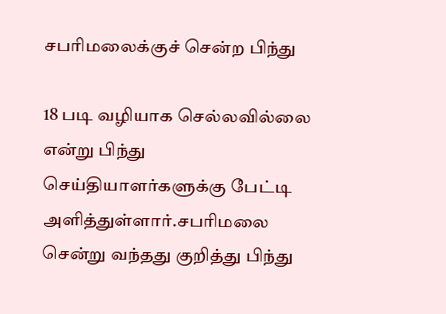சபரிமலைக்குச் சென்ற பிந்து

18 படி வழியாக செல்லவில்லை என்று பிந்து செய்தியாளர்களுக்கு பேட்டி அளித்துள்ளார்.சபரிமலை சென்று வந்தது குறித்து பிந்து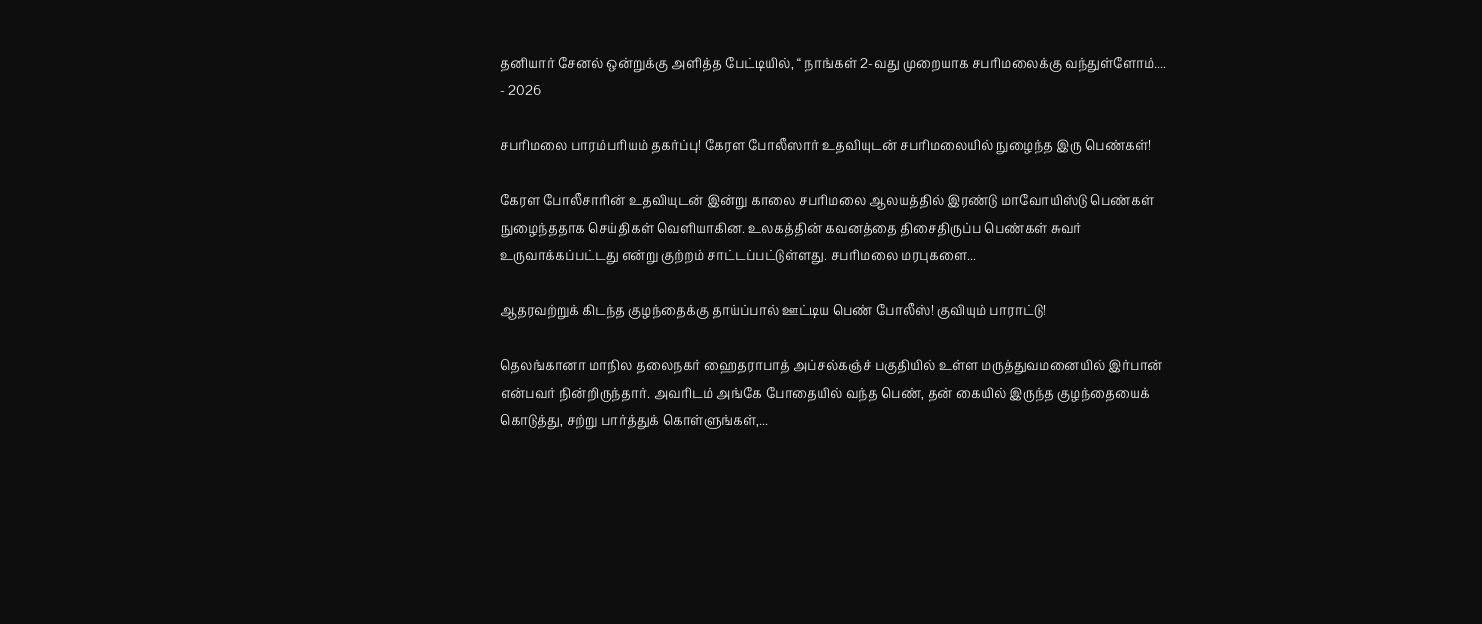தனியார் சேனல் ஒன்றுக்கு அளித்த பேட்டியில், “ நாங்கள் 2-வது முறையாக சபரிமலைக்கு வந்துள்ளோம்....
- 2026

சபரிமலை பாரம்பரியம் தகர்ப்பு! கேரள போலீஸார் உதவியுடன் சபரிமலையில் நுழைந்த இரு பெண்கள்!

கேரள போலீசாரின் உதவியுடன் இன்று காலை சபரிமலை ஆலயத்தில் இரண்டு மாவோயிஸ்டு பெண்கள் நுழைந்ததாக செய்திகள் வெளியாகின. உலகத்தின் கவனத்தை திசைதிருப்ப பெண்கள் சுவர் உருவாக்கப்பட்டது என்று குற்றம் சாட்டப்பட்டுள்ளது. சபரிமலை மரபுகளை...

ஆதரவற்றுக் கிடந்த குழந்தைக்கு தாய்ப்பால் ஊட்டிய பெண் போலீஸ்! குவியும் பாராட்டு!

தெலங்கானா மாநில தலைநகர் ஹைதராபாத் அப்சல்கஞ்ச் பகுதியில் உள்ள மருத்துவமனையில் இர்பான் என்பவர் நின்றிருந்தார். அவரிடம் அங்கே போதையில் வந்த பெண், தன் கையில் இருந்த குழந்தையைக் கொடுத்து, சற்று பார்த்துக் கொள்ளுங்கள்,...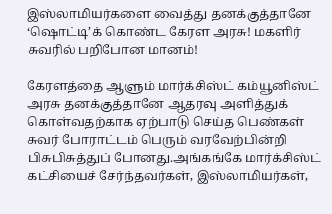இஸ்லாமியர்களை வைத்து தனக்குத்தானே ‘ஷொட்டி’க் கொண்ட கேரள அரசு! மகளிர் சுவரில் பறிபோன மானம்!

கேரளத்தை ஆளும் மார்க்சிஸ்ட் கம்யூனிஸ்ட் அரசு தனக்குத்தானே ஆதரவு அளித்துக் கொள்வதற்காக ஏற்பாடு செய்த பெண்கள் சுவர் போராட்டம் பெரும் வரவேற்பின்றி பிசுபிசுத்துப் போனது.அங்கங்கே மார்க்சிஸ்ட் கட்சியைச் சேர்ந்தவர்கள், இஸ்லாமியர்கள்,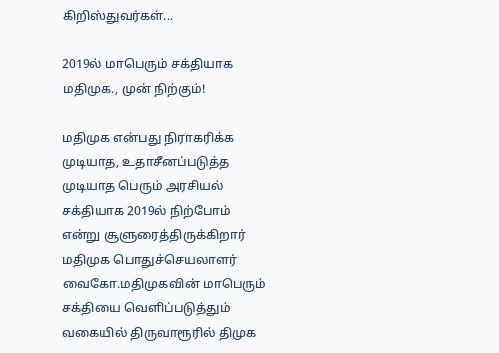கிறிஸ்துவர்கள்...

2019ல் மாபெரும் சக்தியாக மதிமுக., முன் நிற்கும்!

மதிமுக என்பது நிராகரிக்க முடியாத, உதாசீனப்படுத்த முடியாத பெரும் அரசியல் சக்தியாக 2019ல் நிற்போம் என்று சூளுரைத்திருக்கிறார் மதிமுக பொதுச்செயலாளர் வைகோ.மதிமுகவின் மாபெரும் சக்தியை வெளிப்படுத்தும் வகையில் திருவாரூரில் திமுக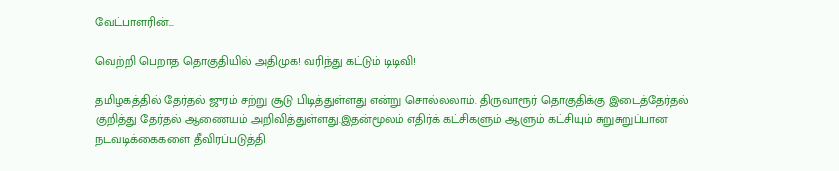வேட்பாளரின்...

வெற்றி பெறாத தொகுதியில் அதிமுக! வரிந்து கட்டும் டிடிவி!

தமிழகத்தில் தேர்தல் ஜுரம் சற்று சூடு பிடித்துள்ளது என்று சொல்லலாம். திருவாரூர் தொகுதிக்கு இடைத்தேர்தல் குறித்து தேர்தல் ஆணையம் அறிவித்துள்ளது.இதன்மூலம் எதிர்க் கட்சிகளும் ஆளும் கட்சியும் சுறுசுறுப்பான நடவடிக்கைகளை தீவிரப்படுத்தி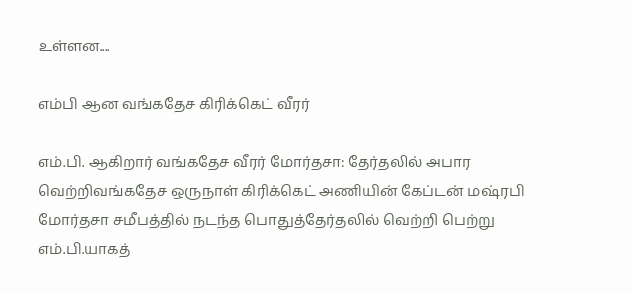உள்ளன....

எம்பி ஆன வங்கதேச கிரிக்கெட் வீரர்

எம்.பி. ஆகிறார் வங்கதேச வீரர் மோர்தசா: தேர்தலில் அபார வெற்றிவங்கதேச ஒருநாள் கிரிக்கெட் அணியின் கேப்டன் மஷ்ரபி மோர்தசா சமீபத்தில் நடந்த பொதுத்தேர்தலில் வெற்றி பெற்று எம்.பி.யாகத்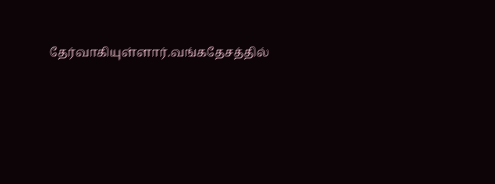தேர்வாகியுள்ளார்.வங்கதேசத்தில்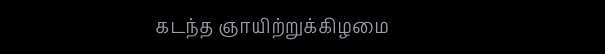கடந்த ஞாயிற்றுக்கிழமை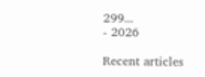299...
- 2026

Recent articles